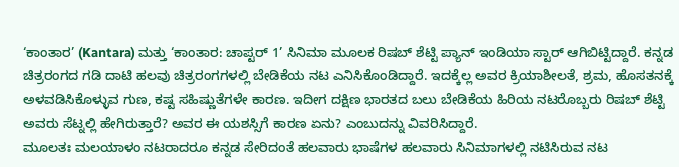‘ಕಾಂತಾರ’ (Kantara) ಮತ್ತು ‘ಕಾಂತಾರ: ಚಾಪ್ಟರ್ 1’ ಸಿನಿಮಾ ಮೂಲಕ ರಿಷಬ್ ಶೆಟ್ಟಿ ಪ್ಯಾನ್ ಇಂಡಿಯಾ ಸ್ಟಾರ್ ಆಗಿಬಿಟ್ಟಿದ್ದಾರೆ. ಕನ್ನಡ ಚಿತ್ರರಂಗದ ಗಡಿ ದಾಟಿ ಹಲವು ಚಿತ್ರರಂಗಗಳಲ್ಲಿ ಬೇಡಿಕೆಯ ನಟ ಎನಿಸಿಕೊಂಡಿದ್ದಾರೆ. ಇದಕ್ಕೆಲ್ಲ ಅವರ ಕ್ರಿಯಾಶೀಲತೆ, ಶ್ರಮ, ಹೊಸತನಕ್ಕೆ ಅಳವಡಿಸಿಕೊಳ್ಳುವ ಗುಣ, ಕಷ್ಟ ಸಹಿಷ್ಣುತೆಗಳೇ ಕಾರಣ. ಇದೀಗ ದಕ್ಷಿಣ ಭಾರತದ ಬಲು ಬೇಡಿಕೆಯ ಹಿರಿಯ ನಟರೊಬ್ಬರು ರಿಷಬ್ ಶೆಟ್ಟಿ ಅವರು ಸೆಟ್ನಲ್ಲಿ ಹೇಗಿರುತ್ತಾರೆ? ಅವರ ಈ ಯಶಸ್ಸಿಗೆ ಕಾರಣ ಏನು? ಎಂಬುದನ್ನು ವಿವರಿಸಿದ್ದಾರೆ.
ಮೂಲತಃ ಮಲಯಾಳಂ ನಟರಾದರೂ ಕನ್ನಡ ಸೇರಿದಂತೆ ಹಲವಾರು ಭಾಷೆಗಳ ಹಲವಾರು ಸಿನಿಮಾಗಳಲ್ಲಿ ನಟಿಸಿರುವ ನಟ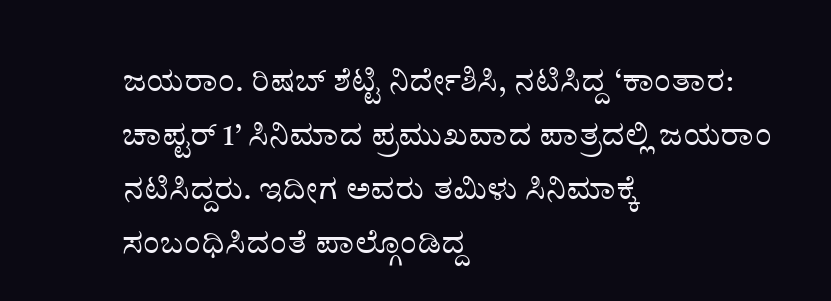ಜಯರಾಂ. ರಿಷಬ್ ಶೆಟ್ಟಿ ನಿರ್ದೇಶಿಸಿ, ನಟಿಸಿದ್ದ ‘ಕಾಂತಾರ: ಚಾಪ್ಟರ್ 1’ ಸಿನಿಮಾದ ಪ್ರಮುಖವಾದ ಪಾತ್ರದಲ್ಲಿ ಜಯರಾಂ ನಟಿಸಿದ್ದರು. ಇದೀಗ ಅವರು ತಮಿಳು ಸಿನಿಮಾಕ್ಕೆ ಸಂಬಂಧಿಸಿದಂತೆ ಪಾಲ್ಗೊಂಡಿದ್ದ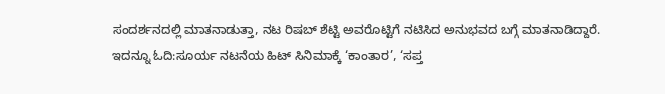ಸಂದರ್ಶನದಲ್ಲಿ ಮಾತನಾಡುತ್ತಾ, ನಟ ರಿಷಬ್ ಶೆಟ್ಟಿ ಅವರೊಟ್ಟಿಗೆ ನಟಿಸಿದ ಅನುಭವದ ಬಗ್ಗೆ ಮಾತನಾಡಿದ್ದಾರೆ.
ಇದನ್ನೂ ಓದಿ:ಸೂರ್ಯ ನಟನೆಯ ಹಿಟ್ ಸಿನಿಮಾಕ್ಕೆ ‘ಕಾಂತಾರ’, ‘ಸಪ್ತ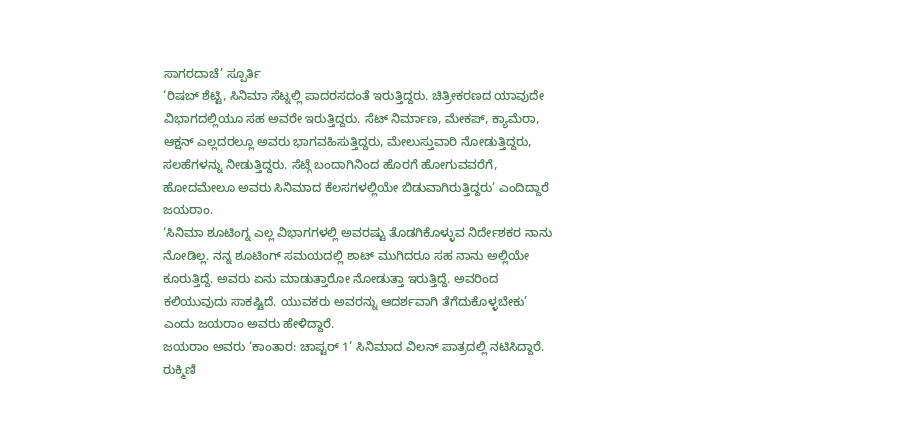ಸಾಗರದಾಚೆ’ ಸ್ಪೂರ್ತಿ
‘ರಿಷಬ್ ಶೆಟ್ಟಿ, ಸಿನಿಮಾ ಸೆಟ್ನಲ್ಲಿ ಪಾದರಸದಂತೆ ಇರುತ್ತಿದ್ದರು. ಚಿತ್ರೀಕರಣದ ಯಾವುದೇ ವಿಭಾಗದಲ್ಲಿಯೂ ಸಹ ಅವರೇ ಇರುತ್ತಿದ್ದರು. ಸೆಟ್ ನಿರ್ಮಾಣ, ಮೇಕಪ್, ಕ್ಯಾಮೆರಾ, ಆಕ್ಷನ್ ಎಲ್ಲದರಲ್ಲೂ ಅವರು ಭಾಗವಹಿಸುತ್ತಿದ್ದರು, ಮೇಲುಸ್ತುವಾರಿ ನೋಡುತ್ತಿದ್ದರು, ಸಲಹೆಗಳನ್ನು ನೀಡುತ್ತಿದ್ದರು. ಸೆಟ್ಗೆ ಬಂದಾಗಿನಿಂದ ಹೊರಗೆ ಹೋಗುವವರೆಗೆ, ಹೋದಮೇಲೂ ಅವರು ಸಿನಿಮಾದ ಕೆಲಸಗಳಲ್ಲಿಯೇ ಬಿಡುವಾಗಿರುತ್ತಿದ್ದರು’ ಎಂದಿದ್ದಾರೆ ಜಯರಾಂ.
‘ಸಿನಿಮಾ ಶೂಟಿಂಗ್ನ ಎಲ್ಲ ವಿಭಾಗಗಳಲ್ಲಿ ಅವರಷ್ಟು ತೊಡಗಿಕೊಳ್ಳುವ ನಿರ್ದೇಶಕರ ನಾನು ನೋಡಿಲ್ಲ. ನನ್ನ ಶೂಟಿಂಗ್ ಸಮಯದಲ್ಲಿ ಶಾಟ್ ಮುಗಿದರೂ ಸಹ ನಾನು ಅಲ್ಲಿಯೇ ಕೂರುತ್ತಿದ್ದೆ. ಅವರು ಏನು ಮಾಡುತ್ತಾರೋ ನೋಡುತ್ತಾ ಇರುತ್ತಿದ್ದೆ. ಅವರಿಂದ ಕಲಿಯುವುದು ಸಾಕಷ್ಟಿದೆ. ಯುವಕರು ಅವರನ್ನು ಆದರ್ಶವಾಗಿ ತೆಗೆದುಕೊಳ್ಳಬೇಕು’ ಎಂದು ಜಯರಾಂ ಅವರು ಹೇಳಿದ್ದಾರೆ.
ಜಯರಾಂ ಅವರು ‘ಕಾಂತಾರ: ಚಾಪ್ಟರ್ 1’ ಸಿನಿಮಾದ ವಿಲನ್ ಪಾತ್ರದಲ್ಲಿ ನಟಿಸಿದ್ದಾರೆ. ರುಕ್ಮಿಣಿ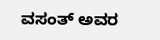ವಸಂತ್ ಅವರ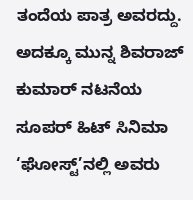ತಂದೆಯ ಪಾತ್ರ ಅವರದ್ದು. ಅದಕ್ಕೂ ಮುನ್ನ ಶಿವರಾಜ್ ಕುಮಾರ್ ನಟನೆಯ ಸೂಪರ್ ಹಿಟ್ ಸಿನಿಮಾ ‘ಘೋಸ್ಟ್’ನಲ್ಲಿ ಅವರು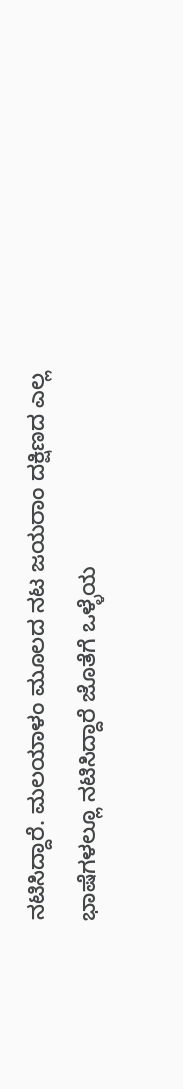ನಟಿಸಿದ್ದಾರೆ. ಮಲಯಾಳಂ ಮೂಲದ ನಟ ಜಯರಾಂ ದಕ್ಷಿಣದ ಎಲ್ಲ ಭಾಷೆಗಳಲ್ಲೂ ನಟಿಸಿದ್ದಾರೆ ಜೊತೆಗೆ ಒಳ್ಳೆಯ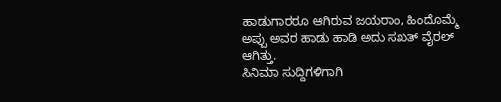ಹಾಡುಗಾರರೂ ಆಗಿರುವ ಜಯರಾಂ, ಹಿಂದೊಮ್ಮೆ ಅಪ್ಪು ಅವರ ಹಾಡು ಹಾಡಿ ಅದು ಸಖತ್ ವೈರಲ್ ಆಗಿತ್ತು.
ಸಿನಿಮಾ ಸುದ್ದಿಗಳಿಗಾಗಿ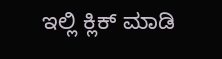ಇಲ್ಲಿ ಕ್ಲಿಕ್ ಮಾಡಿ